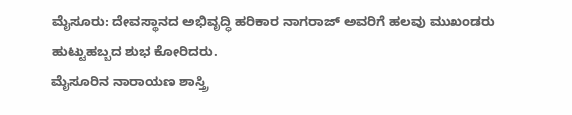ಮೈಸೂರು: ದೇವಸ್ಥಾನದ ಅಭಿವೃದ್ಧಿ ಹರಿಕಾರ ನಾಗರಾಜ್ ಅವರಿಗೆ ಹಲವು ಮುಖಂಡರು ಹುಟ್ಟುಹಬ್ಬದ ಶುಭ ಕೋರಿದರು.
ಮೈಸೂರಿನ ನಾರಾಯಣ ಶಾಸ್ತ್ರಿ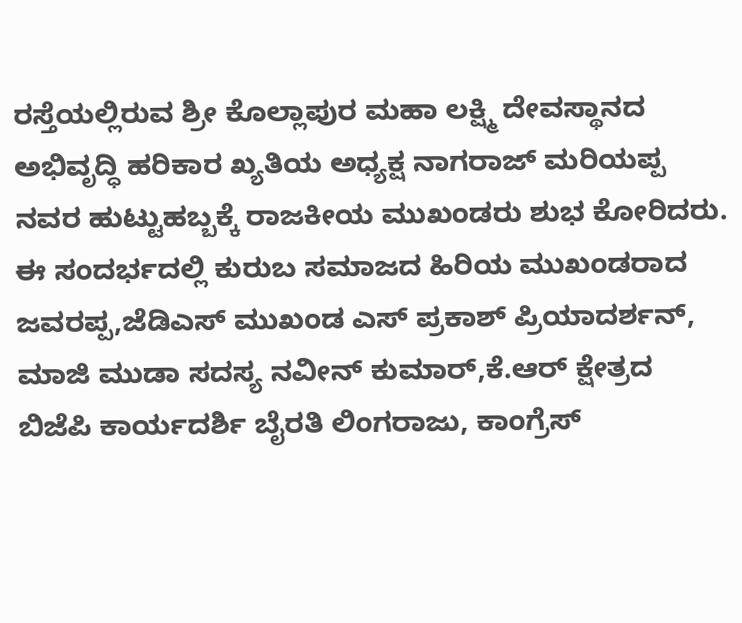ರಸ್ತೆಯಲ್ಲಿರುವ ಶ್ರೀ ಕೊಲ್ಲಾಪುರ ಮಹಾ ಲಕ್ಷ್ಮಿ ದೇವಸ್ಥಾನದ ಅಭಿವೃದ್ಧಿ ಹರಿಕಾರ ಖ್ಯತಿಯ ಅಧ್ಯಕ್ಷ ನಾಗರಾಜ್ ಮರಿಯಪ್ಪ ನವರ ಹುಟ್ಟುಹಬ್ಬಕ್ಕೆ ರಾಜಕೀಯ ಮುಖಂಡರು ಶುಭ ಕೋರಿದರು.
ಈ ಸಂದರ್ಭದಲ್ಲಿ ಕುರುಬ ಸಮಾಜದ ಹಿರಿಯ ಮುಖಂಡರಾದ ಜವರಪ್ಪ,ಜೆಡಿಎಸ್ ಮುಖಂಡ ಎಸ್ ಪ್ರಕಾಶ್ ಪ್ರಿಯಾದರ್ಶನ್, ಮಾಜಿ ಮುಡಾ ಸದಸ್ಯ ನವೀನ್ ಕುಮಾರ್,ಕೆ.ಆರ್ ಕ್ಷೇತ್ರದ ಬಿಜೆಪಿ ಕಾರ್ಯದರ್ಶಿ ಬೈರತಿ ಲಿಂಗರಾಜು, ಕಾಂಗ್ರೆಸ್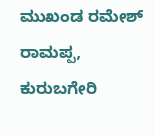ಮುಖಂಡ ರಮೇಶ್ ರಾಮಪ್ಪ, ಕುರುಬಗೇರಿ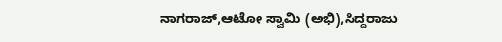ನಾಗರಾಜ್,ಆಟೋ ಸ್ವಾಮಿ (ಅಭಿ),ಸಿದ್ದರಾಜು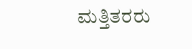ಮತ್ತಿತರರು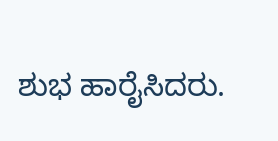ಶುಭ ಹಾರೈಸಿದರು.